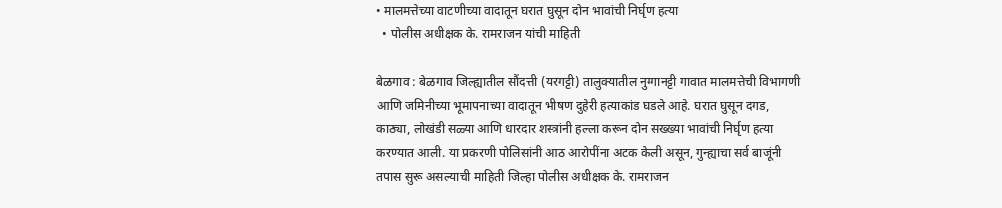• मालमत्तेच्या वाटणीच्या वादातून घरात घुसून दोन भावांची निर्घृण हत्या
  • पोलीस अधीक्षक के. रामराजन यांची माहिती

बेळगाव : बेळगाव जिल्ह्यातील सौंदत्ती (यरगट्टी) तालुक्यातील नुग्गानट्टी गावात मालमत्तेची विभागणी आणि जमिनीच्या भूमापनाच्या वादातून भीषण दुहेरी हत्याकांड घडले आहे. घरात घुसून दगड, काठ्या, लोखंडी सळ्या आणि धारदार शस्त्रांनी हल्ला करून दोन सख्ख्या भावांची निर्घृण हत्या करण्यात आली. या प्रकरणी पोलिसांनी आठ आरोपींना अटक केली असून, गुन्ह्याचा सर्व बाजूंनी तपास सुरू असल्याची माहिती जिल्हा पोलीस अधीक्षक के. रामराजन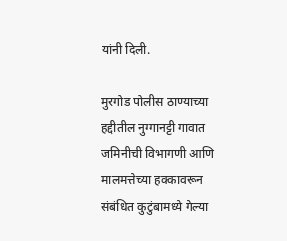यांनी दिली.

मुरगोड पोलीस ठाण्याच्या हद्दीतील नुग्गानट्टी गावात जमिनीची विभागणी आणि मालमत्तेच्या हक्कावरून संबंधित कुटुंबामध्ये गेल्या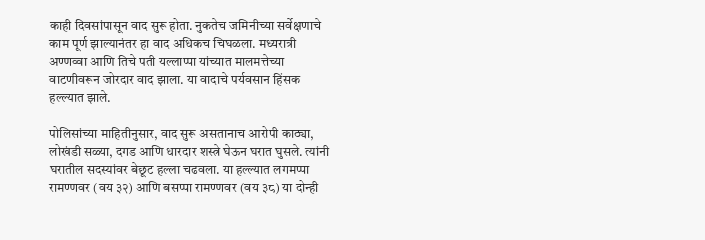काही दिवसांपासून वाद सुरू होता. नुकतेच जमिनीच्या सर्वेक्षणाचे काम पूर्ण झाल्यानंतर हा वाद अधिकच चिघळला. मध्यरात्री अण्णव्वा आणि तिचे पती यल्लाप्पा यांच्यात मालमत्तेच्या वाटणीवरून जोरदार वाद झाला. या वादाचे पर्यवसान हिंसक हल्ल्यात झाले.

पोलिसांच्या माहितीनुसार, वाद सुरू असतानाच आरोपी काठ्या, लोखंडी सळ्या, दगड आणि धारदार शस्त्रे घेऊन घरात घुसले. त्यांनी घरातील सदस्यांवर बेछूट हल्ला चढवला. या हल्ल्यात लगमप्पा रामण्णवर (वय ३२) आणि बसप्पा रामण्णवर (वय ३८) या दोन्ही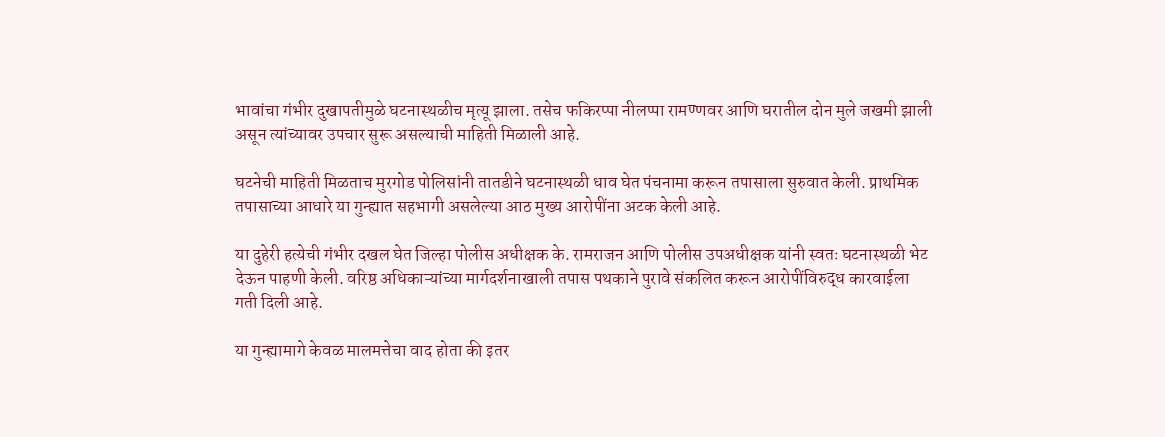भावांचा गंभीर दुखापतीमुळे घटनास्थळीच मृत्यू झाला. तसेच फकिरप्पा नीलप्पा रामण्णवर आणि घरातील दोन मुले जखमी झाली असून त्यांच्यावर उपचार सुरू असल्याची माहिती मिळाली आहे.

घटनेची माहिती मिळताच मुरगोड पोलिसांनी तातडीने घटनास्थळी धाव घेत पंचनामा करून तपासाला सुरुवात केली. प्राथमिक तपासाच्या आधारे या गुन्ह्यात सहभागी असलेल्या आठ मुख्य आरोपींना अटक केली आहे.

या दुहेरी हत्येची गंभीर दखल घेत जिल्हा पोलीस अधीक्षक के. रामराजन आणि पोलीस उपअधीक्षक यांनी स्वतः घटनास्थळी भेट देऊन पाहणी केली. वरिष्ठ अधिकाऱ्यांच्या मार्गदर्शनाखाली तपास पथकाने पुरावे संकलित करून आरोपींविरुद्ध कारवाईला गती दिली आहे.

या गुन्ह्यामागे केवळ मालमत्तेचा वाद होता की इतर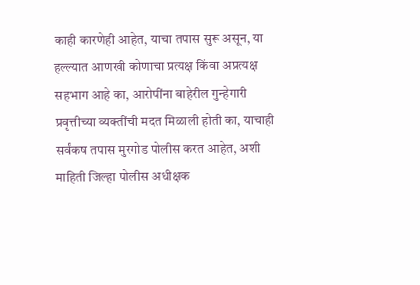काही कारणेही आहेत, याचा तपास सुरू असून, या हल्ल्यात आणखी कोणाचा प्रत्यक्ष किंवा अप्रत्यक्ष सहभाग आहे का, आरोपींना बाहेरील गुन्हेगारी प्रवृत्तीच्या व्यक्तींची मदत मिळाली होती का, याचाही सर्वंकष तपास मुरगोड पोलीस करत आहेत, अशी माहिती जिल्हा पोलीस अधीक्षक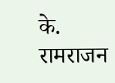के. रामराजन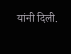यांनी दिली.